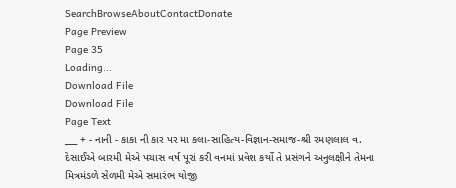SearchBrowseAboutContactDonate
Page Preview
Page 35
Loading...
Download File
Download File
Page Text
___ + - નાની - કાકા ની કાર પર મા કલા-સાહિત્ય-વિજ્ઞાન-સમાજ-શ્રી રમણલાલ વ. દેસાઈએ બારમી મેએ પચાસ વર્ષ પૂરાં કરી વનમાં પ્રવેશ કર્યો તે પ્રસંગને અનુલક્ષીને તેમના મિત્રમંડળે સેળમી મેએ સમારંભ યોજી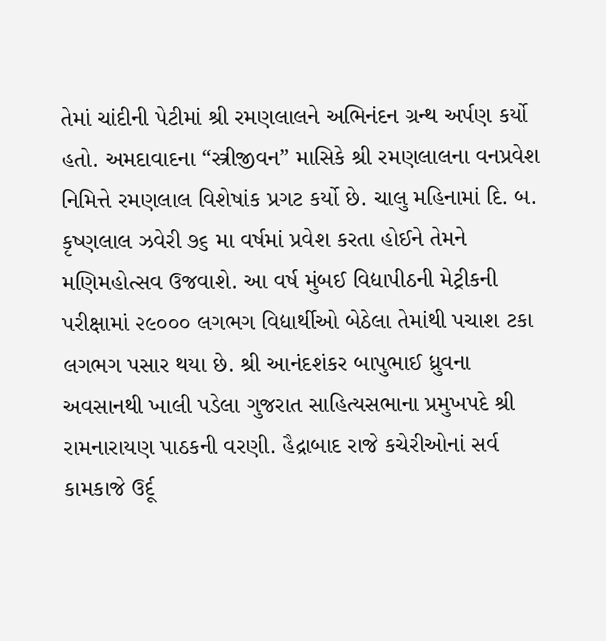તેમાં ચાંદીની પેટીમાં શ્રી રમણલાલને અભિનંદન ગ્રન્થ અર્પણ કર્યો હતો. અમદાવાદના “સ્ત્રીજીવન” માસિકે શ્રી રમણલાલના વનપ્રવેશ નિમિત્તે રમણલાલ વિશેષાંક પ્રગટ કર્યો છે. ચાલુ મહિનામાં દિ. બ. કૃષ્ણલાલ ઝવેરી ૭૬ મા વર્ષમાં પ્રવેશ કરતા હોઈને તેમને મણિમહોત્સવ ઉજવાશે. આ વર્ષ મુંબઈ વિદ્યાપીઠની મેટ્રીકની પરીક્ષામાં ૨૯૦૦૦ લગભગ વિદ્યાર્થીઓ બેઠેલા તેમાંથી પચાશ ટકા લગભગ પસાર થયા છે. શ્રી આનંદશંકર બાપુભાઈ ધ્રુવના અવસાનથી ખાલી પડેલા ગુજરાત સાહિત્યસભાના પ્રમુખપદે શ્રી રામનારાયણ પાઠકની વરણી. હૈદ્રાબાદ રાજે કચેરીઓનાં સર્વ કામકાજે ઉર્દૂ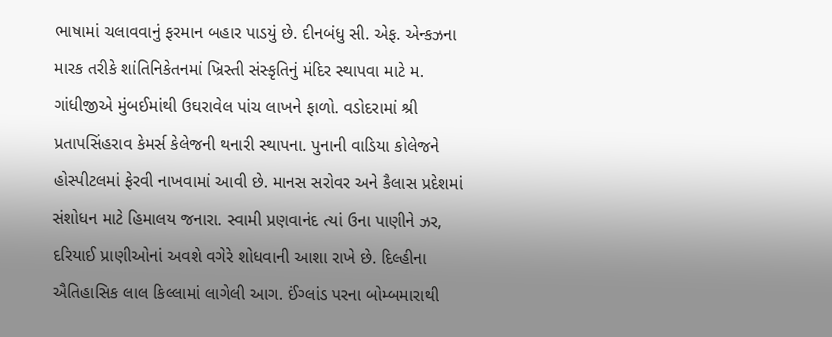ભાષામાં ચલાવવાનું ફરમાન બહાર પાડયું છે. દીનબંધુ સી. એફ. એન્કઝના મારક તરીકે શાંતિનિકેતનમાં ખ્રિસ્તી સંસ્કૃતિનું મંદિર સ્થાપવા માટે મ. ગાંધીજીએ મુંબઈમાંથી ઉઘરાવેલ પાંચ લાખને ફાળો. વડોદરામાં શ્રી પ્રતાપસિંહરાવ કેમર્સ કેલેજની થનારી સ્થાપના. પુનાની વાડિયા કોલેજને હોસ્પીટલમાં ફેરવી નાખવામાં આવી છે. માનસ સરોવર અને કૈલાસ પ્રદેશમાં સંશોધન માટે હિમાલય જનારા. સ્વામી પ્રણવાનંદ ત્યાં ઉના પાણીને ઝર, દરિયાઈ પ્રાણીઓનાં અવશે વગેરે શોધવાની આશા રાખે છે. દિલ્હીના ઐતિહાસિક લાલ કિલ્લામાં લાગેલી આગ. ઈંગ્લાંડ પરના બોમ્બમારાથી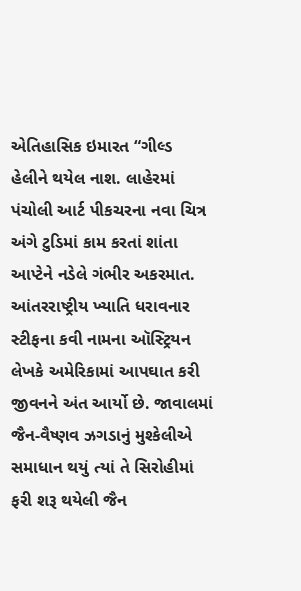એતિહાસિક ઇમારત “ગીલ્ડ હેલીને થયેલ નાશ. લાહેરમાં પંચોલી આર્ટ પીકચરના નવા ચિત્ર અંગે ટુડિમાં કામ કરતાં શાંતા આપ્ટેને નડેલે ગંભીર અકરમાત. આંતરરાષ્ટ્રીય ખ્યાતિ ધરાવનાર સ્ટીફના કવી નામના ઑસ્ટ્રિયન લેખકે અમેરિકામાં આપઘાત કરી જીવનને અંત આર્યો છે. જાવાલમાં જૈન-વૈષ્ણવ ઝગડાનું મુશ્કેલીએ સમાધાન થયું ત્યાં તે સિરોહીમાં ફરી શરૂ થયેલી જૈન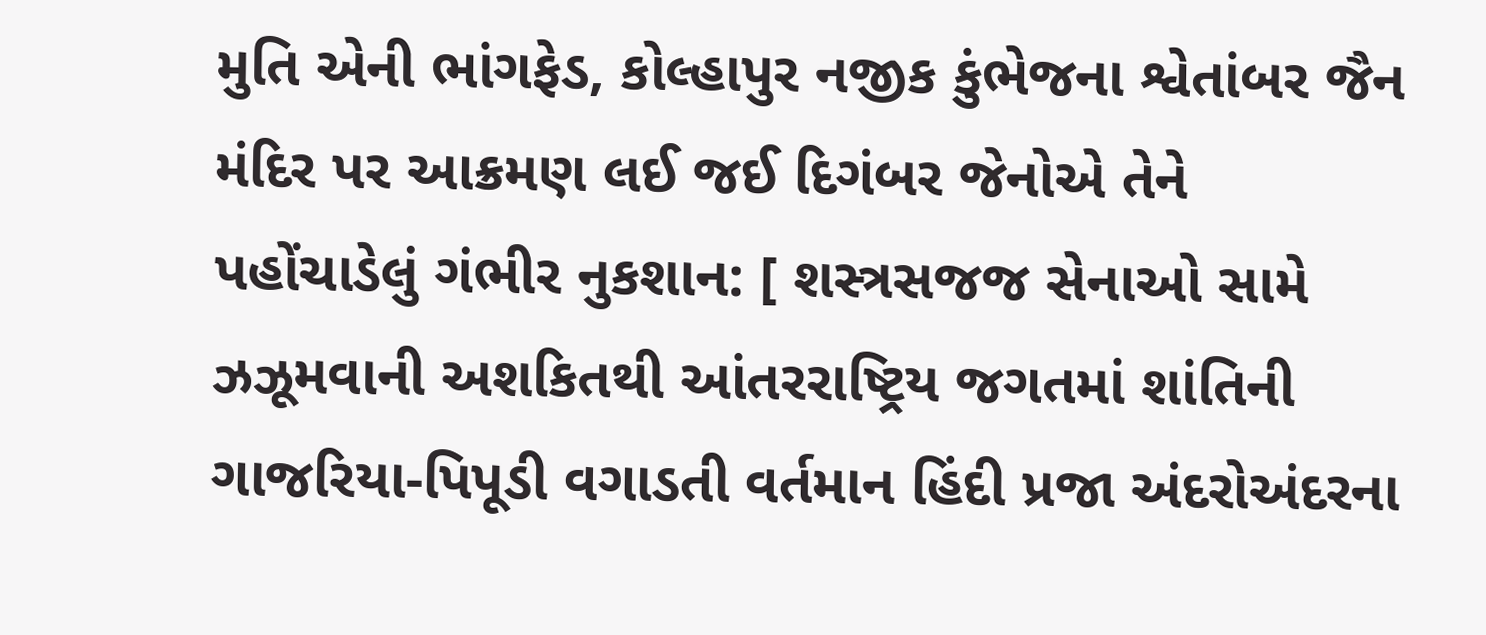મુતિ એની ભાંગફેડ, કોલ્હાપુર નજીક કુંભેજના શ્વેતાંબર જૈન મંદિર પર આક્રમણ લઈ જઈ દિગંબર જેનોએ તેને પહોંચાડેલું ગંભીર નુકશાન: [ શસ્ત્રસજજ સેનાઓ સામે ઝઝૂમવાની અશકિતથી આંતરરાષ્ટ્રિય જગતમાં શાંતિની ગાજરિયા-પિપૂડી વગાડતી વર્તમાન હિંદી પ્રજા અંદરોઅંદરના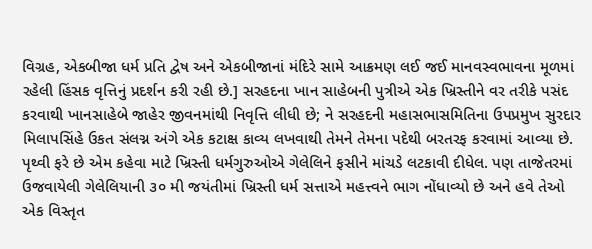વિગ્રહ, એકબીજા ધર્મ પ્રતિ દ્વેષ અને એકબીજાનાં મંદિરે સામે આક્રમણ લઈ જઈ માનવસ્વભાવના મૂળમાં રહેલી હિંસક વૃત્તિનું પ્રદર્શન કરી રહી છે.] સરહદના ખાન સાહેબની પુત્રીએ એક ખ્રિસ્તીને વર તરીકે પસંદ કરવાથી ખાનસાહેબે જાહેર જીવનમાંથી નિવૃત્તિ લીધી છે; ને સરહદની મહાસભાસમિતિના ઉપપ્રમુખ સુરદાર મિલાપસિંહે ઉકત સંલગ્ન અંગે એક કટાક્ષ કાવ્ય લખવાથી તેમને તેમના પદેથી બરતરફ કરવામાં આવ્યા છે. પૃથ્વી ફરે છે એમ કહેવા માટે ખ્રિસ્તી ધર્મગુરુઓએ ગેલેલિને ફસીને માંચડે લટકાવી દીધેલ. પણ તાજેતરમાં ઉજવાયેલી ગેલેલિયાની ૩૦ મી જયંતીમાં ખ્રિસ્તી ધર્મ સત્તાએ મહત્ત્વને ભાગ નોંધાવ્યો છે અને હવે તેઓ એક વિસ્તૃત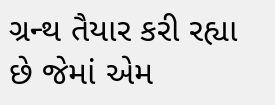ગ્રન્થ તૈયાર કરી રહ્યા છે જેમાં એમ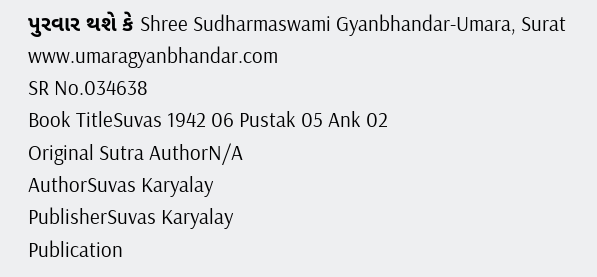પુરવાર થશે કે Shree Sudharmaswami Gyanbhandar-Umara, Surat www.umaragyanbhandar.com
SR No.034638
Book TitleSuvas 1942 06 Pustak 05 Ank 02
Original Sutra AuthorN/A
AuthorSuvas Karyalay
PublisherSuvas Karyalay
Publication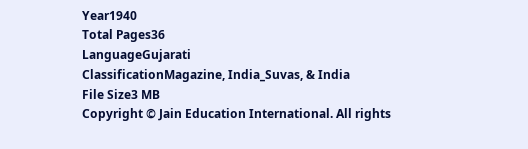Year1940
Total Pages36
LanguageGujarati
ClassificationMagazine, India_Suvas, & India
File Size3 MB
Copyright © Jain Education International. All rights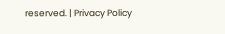reserved. | Privacy Policy